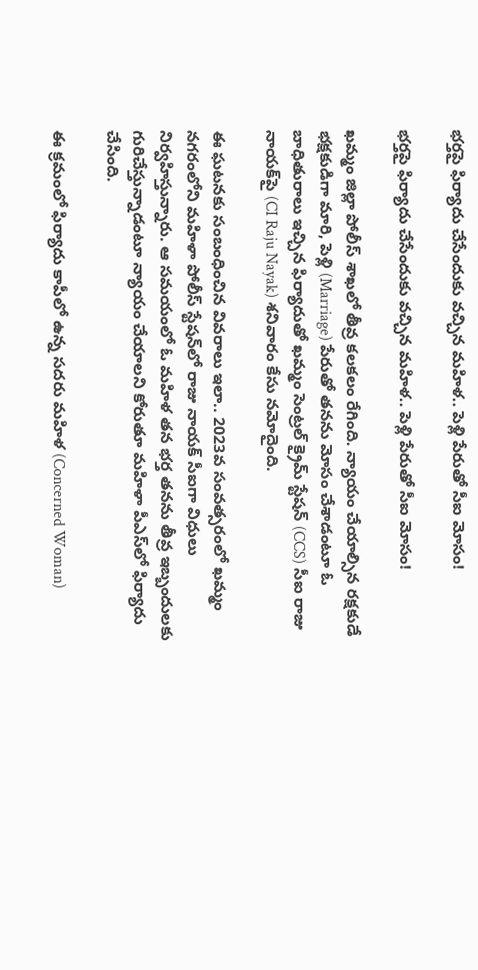భ‌ర్త‌పై ఫిర్యాదు చేసేందుకు వ‌చ్చిన మ‌హిళ‌.. పెళ్లి పేరుతో సీఐ మోసం!

భ‌ర్త‌పై ఫిర్యాదు చేసేందుకు వ‌చ్చిన మ‌హిళ‌.. పెళ్లి పేరుతో సీఐ మోసం!

ఖమ్మం జిల్లా పోలీస్ శాఖలో తీవ్ర కలకలం రేగింది. న్యాయం చేయాల్సిన రక్షకుడే భక్షకుడిగా మారి, పెళ్లి (Marriage) పేరుతో తనను మోసం చేశాడంటూ ఓ బాధితురాలు ఇచ్చిన ఫిర్యాదుతో ఖమ్మం సెంట్రల్ క్రైమ్ స్టేషన్ (CCS) సీఐ రాజు నాయక్‌పై (CI Raju Nayak) శనివారం కేసు నమోదైంది.

ఈ ఘటనకు సంబంధించిన వివరాలు ఇలా.. 2023వ సంవత్సరంలో ఖమ్మం నగరంలోని మహిళా పోలీస్ స్టేషన్‌లో రాజు నాయక్ సీఐగా విధులు నిర్వహిస్తున్నారు. ఆ సమయంలో ఓ మహిళ తన భర్త తనను తీవ్ర ఇబ్బందులకు గురిచేస్తున్నాడంటూ న్యాయం చేయాలని కోరుతూ మహిళా పీఎస్‌లో ఫిర్యాదు చేసింది.

ఈ క్రమంలో ఫిర్యాదు కాపీలో ఉన్న సదరు మహిళ (Concerned Woman)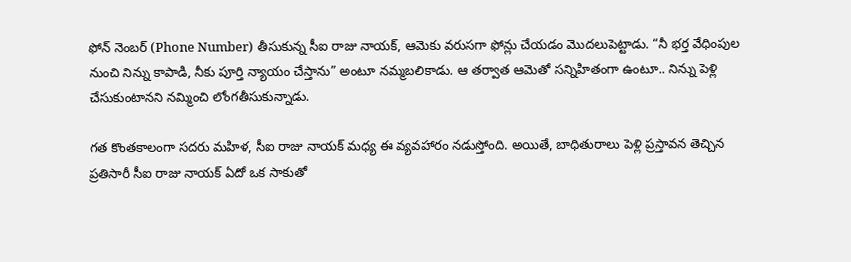ఫోన్ నెంబర్ (Phone Number) తీసుకున్న సీఐ రాజు నాయక్, ఆమెకు వరుసగా ఫోన్లు చేయడం మొదలుపెట్టాడు. “నీ భర్త వేధింపుల నుంచి నిన్ను కాపాడి, నీకు పూర్తి న్యాయం చేస్తాను” అంటూ నమ్మబలికాడు. ఆ తర్వాత ఆమెతో సన్నిహితంగా ఉంటూ.. నిన్ను పెళ్లి చేసుకుంటానని నమ్మించి లోంగతీసుకున్నాడు.

గత కొంతకాలంగా సదరు మహిళ, సీఐ రాజు నాయక్ మధ్య ఈ వ్యవహారం నడుస్తోంది. అయితే, బాధితురాలు పెళ్లి ప్రస్తావన తెచ్చిన ప్రతిసారీ సీఐ రాజు నాయక్ ఏదో ఒక సాకుతో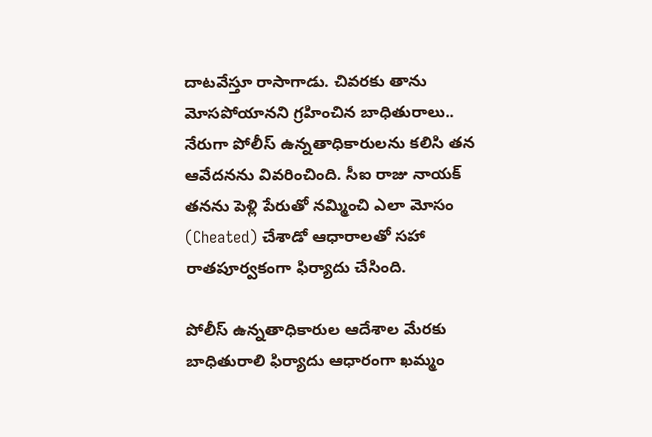దాటవేస్తూ రాసాగాడు. చివరకు తాను మోసపోయానని గ్రహించిన బాధితురాలు.. నేరుగా పోలీస్ ఉన్నతాధికారులను కలిసి తన ఆవేదనను వివరించింది. సీఐ రాజు నాయక్ తనను పెళ్లి పేరుతో నమ్మించి ఎలా మోసం (Cheated) చేశాడో ఆధారాలతో సహా రాతపూర్వకంగా ఫిర్యాదు చేసింది.

పోలీస్ ఉన్నతాధికారుల ఆదేశాల మేరకు బాధితురాలి ఫిర్యాదు ఆధారంగా ఖమ్మం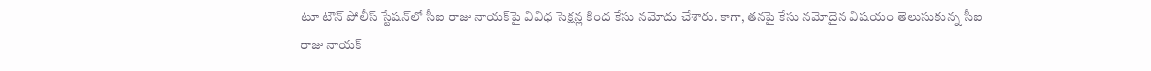టూ టౌన్ పోలీస్ స్టేషన్‌లో సీఐ రాజు నాయక్‌పై వివిధ సెక్షన్ల కింద కేసు నమోదు చేశారు. కాగా, తనపై కేసు నమోదైన విషయం తెలుసుకున్న సీఐ రాజు నాయక్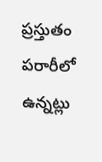ప్రస్తుతం పరారీలో ఉన్నట్లు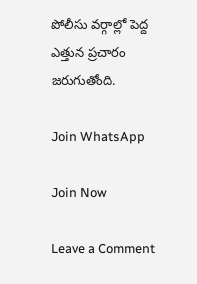పోలీసు వర్గాల్లో పెద్ద ఎత్తున ప్రచారం జరుగుతోంది.

Join WhatsApp

Join Now

Leave a Comment